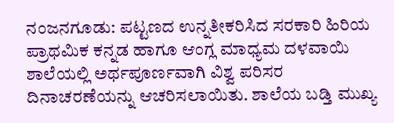ನಂಜನಗೂಡು: ಪಟ್ಟಣದ ಉನ್ನತೀಕರಿಸಿದ ಸರಕಾರಿ ಹಿರಿಯ ಪ್ರಾಥಮಿಕ ಕನ್ನಡ ಹಾಗೂ ಆಂಗ್ಲ ಮಾಧ್ಯಮ ದಳವಾಯಿ ಶಾಲೆಯಲ್ಲಿ ಅರ್ಥಪೂರ್ಣವಾಗಿ ವಿಶ್ವ ಪರಿಸರ ದಿನಾಚರಣೆಯನ್ನು ಆಚರಿಸಲಾಯಿತು. ಶಾಲೆಯ ಬಡ್ತಿ ಮುಖ್ಯ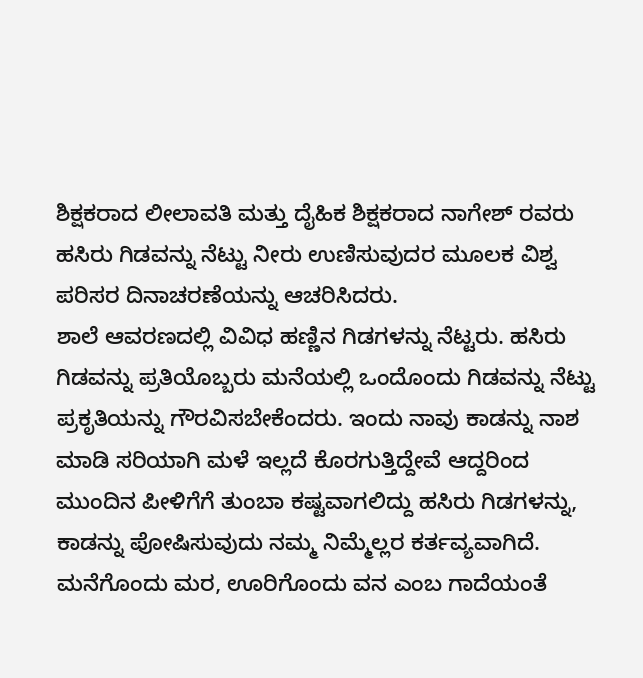ಶಿಕ್ಷಕರಾದ ಲೀಲಾವತಿ ಮತ್ತು ದೈಹಿಕ ಶಿಕ್ಷಕರಾದ ನಾಗೇಶ್ ರವರು ಹಸಿರು ಗಿಡವನ್ನು ನೆಟ್ಟು ನೀರು ಉಣಿಸುವುದರ ಮೂಲಕ ವಿಶ್ವ ಪರಿಸರ ದಿನಾಚರಣೆಯನ್ನು ಆಚರಿಸಿದರು.
ಶಾಲೆ ಆವರಣದಲ್ಲಿ ವಿವಿಧ ಹಣ್ಣಿನ ಗಿಡಗಳನ್ನು ನೆಟ್ಟರು. ಹಸಿರು ಗಿಡವನ್ನು ಪ್ರತಿಯೊಬ್ಬರು ಮನೆಯಲ್ಲಿ ಒಂದೊಂದು ಗಿಡವನ್ನು ನೆಟ್ಟು ಪ್ರಕೃತಿಯನ್ನು ಗೌರವಿಸಬೇಕೆಂದರು. ಇಂದು ನಾವು ಕಾಡನ್ನು ನಾಶ ಮಾಡಿ ಸರಿಯಾಗಿ ಮಳೆ ಇಲ್ಲದೆ ಕೊರಗುತ್ತಿದ್ದೇವೆ ಆದ್ದರಿಂದ ಮುಂದಿನ ಪೀಳಿಗೆಗೆ ತುಂಬಾ ಕಷ್ಟವಾಗಲಿದ್ದು ಹಸಿರು ಗಿಡಗಳನ್ನು, ಕಾಡನ್ನು ಪೋಷಿಸುವುದು ನಮ್ಮ ನಿಮ್ಮೆಲ್ಲರ ಕರ್ತವ್ಯವಾಗಿದೆ. ಮನೆಗೊಂದು ಮರ, ಊರಿಗೊಂದು ವನ ಎಂಬ ಗಾದೆಯಂತೆ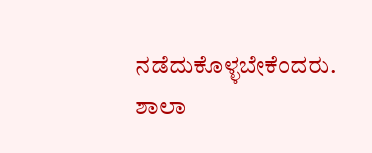ನಡೆದುಕೊಳ್ಳಬೇಕೆಂದರು. ಶಾಲಾ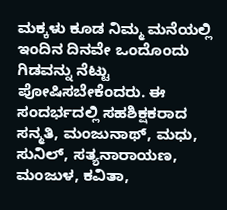ಮಕ್ಕಳು ಕೂಡ ನಿಮ್ಮ ಮನೆಯಲ್ಲಿ ಇಂದಿನ ದಿನವೇ ಒಂದೊಂದು ಗಿಡವನ್ನು ನೆಟ್ಟು ಪೋಷಿಸಬೇಕೆಂದರು. ಈ ಸಂದರ್ಭದಲ್ಲಿ ಸಹಶಿಕ್ಷಕರಾದ ಸನ್ಮತಿ, ಮಂಜುನಾಥ್, ಮಧು, ಸುನಿಲ್, ಸತ್ಯನಾರಾಯಣ, ಮಂಜುಳ, ಕವಿತಾ,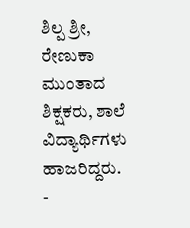ಶಿಲ್ಪ ಶ್ರೀ, ರೇಣುಕಾ ಮುಂತಾದ ಶಿಕ್ಷಕರು, ಶಾಲೆ ವಿದ್ಯಾರ್ಥಿಗಳು ಹಾಜರಿದ್ದರು.
-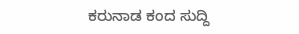ಕರುನಾಡ ಕಂದ ಸುದ್ದಿ